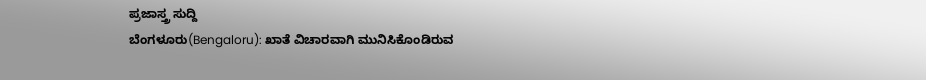ಪ್ರಜಾಸ್ತ್ರ ಸುದ್ದಿ
ಬೆಂಗಳೂರು(Bengaloru): ಖಾತೆ ವಿಚಾರವಾಗಿ ಮುನಿಸಿಕೊಂಡಿರುವ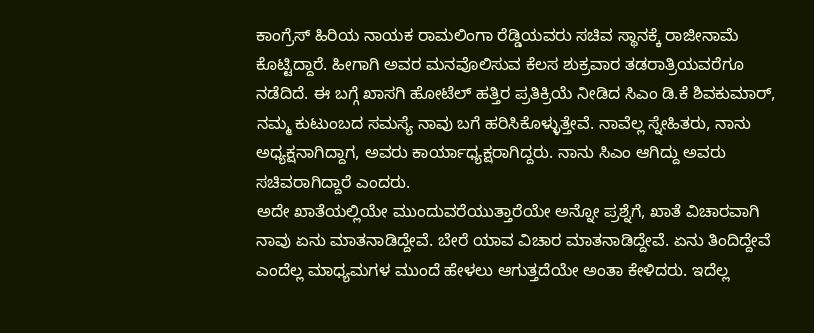ಕಾಂಗ್ರೆಸ್ ಹಿರಿಯ ನಾಯಕ ರಾಮಲಿಂಗಾ ರೆಡ್ಡಿಯವರು ಸಚಿವ ಸ್ಥಾನಕ್ಕೆ ರಾಜೀನಾಮೆ ಕೊಟ್ಟಿದ್ದಾರೆ. ಹೀಗಾಗಿ ಅವರ ಮನವೊಲಿಸುವ ಕೆಲಸ ಶುಕ್ರವಾರ ತಡರಾತ್ರಿಯವರೆಗೂ ನಡೆದಿದೆ. ಈ ಬಗ್ಗೆ ಖಾಸಗಿ ಹೋಟೆಲ್ ಹತ್ತಿರ ಪ್ರತಿಕ್ರಿಯೆ ನೀಡಿದ ಸಿಎಂ ಡಿ.ಕೆ ಶಿವಕುಮಾರ್, ನಮ್ಮ ಕುಟುಂಬದ ಸಮಸ್ಯೆ ನಾವು ಬಗೆ ಹರಿಸಿಕೊಳ್ಳುತ್ತೇವೆ. ನಾವೆಲ್ಲ ಸ್ನೇಹಿತರು, ನಾನು ಅಧ್ಯಕ್ಷನಾಗಿದ್ದಾಗ, ಅವರು ಕಾರ್ಯಾಧ್ಯಕ್ಷರಾಗಿದ್ದರು. ನಾನು ಸಿಎಂ ಆಗಿದ್ದು ಅವರು ಸಚಿವರಾಗಿದ್ದಾರೆ ಎಂದರು.
ಅದೇ ಖಾತೆಯಲ್ಲಿಯೇ ಮುಂದುವರೆಯುತ್ತಾರೆಯೇ ಅನ್ನೋ ಪ್ರಶ್ನೆಗೆ, ಖಾತೆ ವಿಚಾರವಾಗಿ ನಾವು ಏನು ಮಾತನಾಡಿದ್ದೇವೆ. ಬೇರೆ ಯಾವ ವಿಚಾರ ಮಾತನಾಡಿದ್ದೇವೆ. ಏನು ತಿಂದಿದ್ದೇವೆ ಎಂದೆಲ್ಲ ಮಾಧ್ಯಮಗಳ ಮುಂದೆ ಹೇಳಲು ಆಗುತ್ತದೆಯೇ ಅಂತಾ ಕೇಳಿದರು. ಇದೆಲ್ಲ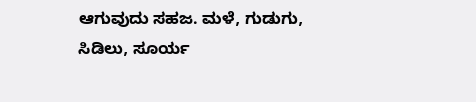ಆಗುವುದು ಸಹಜ. ಮಳೆ, ಗುಡುಗು, ಸಿಡಿಲು, ಸೂರ್ಯ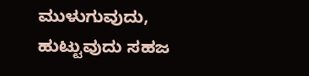ಮುಳುಗುವುದು, ಹುಟ್ಟುವುದು ಸಹಜ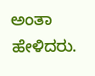ಅಂತಾ ಹೇಳಿದರು.